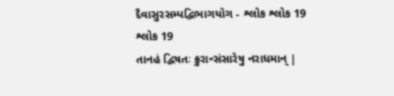દૈવાસુરસમ્પદ્વિભાગયોગ - શ્લોક શ્લોક 19
શ્લોક 19
તાનહં દ્વિષતઃ ક્રુરાન્સંસારેષુ નરાધમાન્ |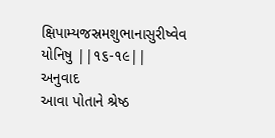ક્ષિપામ્યજસ્રમશુભાનાસુરીષ્વેવ યોનિષુ ||૧૬-૧૯||
અનુવાદ
આવા પોતાને શ્રેષ્ઠ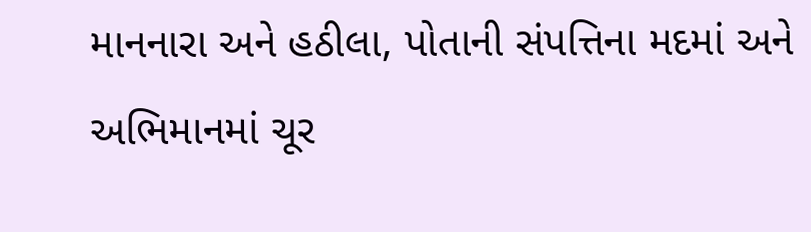માનનારા અને હઠીલા, પોતાની સંપત્તિના મદમાં અને અભિમાનમાં ચૂર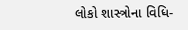લોકો શાસ્ત્રોના વિધિ-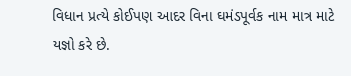વિધાન પ્રત્યે કોઈપણ આદર વિના ઘમંડપૂર્વક નામ માત્ર માટે યજ્ઞો કરે છે.